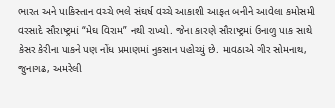ભારત અને પાકિસ્તાન વચ્ચે ભલે સંઘર્ષ વચ્ચે આકાશી આફત બનીને આવેલા કમોસમી વરસાદે સૌરાષ્ટ્રમાં “મેઘ વિરામ” નથી રાખ્યો. જેના કારણે સૌરાષ્ટ્રમાં ઉનાળુ પાક સાથે કેસર કેરીના પાકને પણ નોંધ પ્રમાણમાં નુકસાન પહોચ્યું છે. માવઠાએ ગીર સોમનાથ, જુનાગઢ, અમરેલી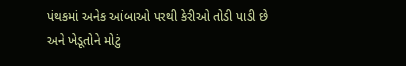પંથકમાં અનેક આંબાઓ પરથી કેરીઓ તોડી પાડી છે અને ખેડૂતોને મોટું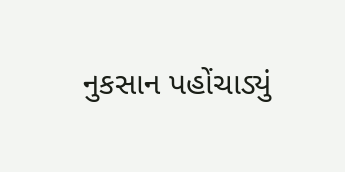નુકસાન પહોંચાડ્યું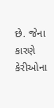છે. જેના કારણે કેરીઓના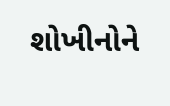શોખીનોને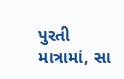પુરતી માત્રામાં, સા